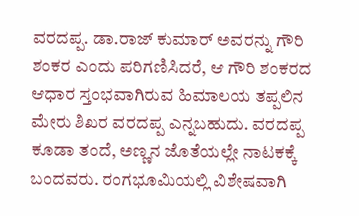ವರದಪ್ಪ. ಡಾ.ರಾಜ್ ಕುಮಾರ್ ಅವರನ್ನು ಗೌರಿ ಶಂಕರ ಎಂದು ಪರಿಗಣಿಸಿದರೆ, ಆ ಗೌರಿ ಶಂಕರದ ಆಧಾರ ಸ್ತಂಭವಾಗಿರುವ ಹಿಮಾಲಯ ತಪ್ಪಲಿನ ಮೇರು ಶಿಖರ ವರದಪ್ಪ ಎನ್ನಬಹುದು. ವರದಪ್ಪ ಕೂಡಾ ತಂದೆ, ಅಣ್ಣನ ಜೊತೆಯಲ್ಲೇ ನಾಟಕಕ್ಕೆ ಬಂದವರು. ರಂಗಭೂಮಿಯಲ್ಲಿ ವಿಶೇಷವಾಗಿ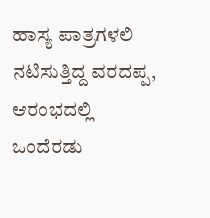ಹಾಸ್ಯ ಪಾತ್ರಗಳಲಿ ನಟಿಸುತ್ತಿದ್ದ ವರದಪ್ಪ, ಆರಂಭದಲ್ಲಿ ಒಂದೆರಡು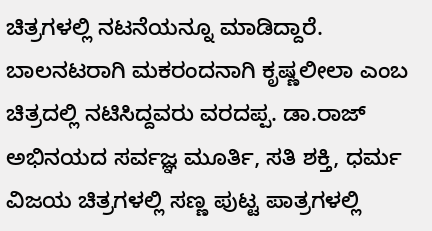ಚಿತ್ರಗಳಲ್ಲಿ ನಟನೆಯನ್ನೂ ಮಾಡಿದ್ದಾರೆ.
ಬಾಲನಟರಾಗಿ ಮಕರಂದನಾಗಿ ಕೃಷ್ಣಲೀಲಾ ಎಂಬ ಚಿತ್ರದಲ್ಲಿ ನಟಿಸಿದ್ದವರು ವರದಪ್ಪ. ಡಾ.ರಾಜ್ ಅಭಿನಯದ ಸರ್ವಜ್ಞ ಮೂರ್ತಿ, ಸತಿ ಶಕ್ತಿ, ಧರ್ಮ ವಿಜಯ ಚಿತ್ರಗಳಲ್ಲಿ ಸಣ್ಣ ಪುಟ್ಟ ಪಾತ್ರಗಳಲ್ಲಿ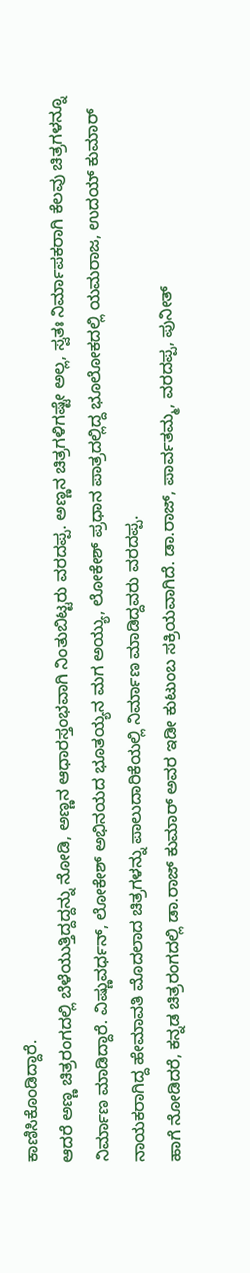ಕಾಣಿಸಿಕೊಂಡಿದ್ದಾರೆ.
ಆದರೆ ಅಣ್ಣ ಚಿತ್ರರಂಗದಲ್ಲಿ ಬೆಳೆಯುತ್ತಿದ್ದದ್ದನ್ನು ನೋಡಿ, ಅಣ್ಣನ ಆಧಾರಸ್ತಂಭವಾಗಿ ನಿಂತುಬಿಟ್ಟರು ವರದಪ್ಪ. ಅಣ್ಣನ ಚಿತ್ರಗಳಿಗಷ್ಟೇ ಅಲ್ಲ, ಸ್ವತಃ ನಿರ್ಮಾಪಕರಾಗಿ ಕೆಲವು ಚಿತ್ರಗಳನ್ನೂ ನಿರ್ಮಾಣ ಮಾಡಿದ್ದಾರೆ. ವಿಷ್ಣುವರ್ಧನ್, ಲೋಕೇಶ್ ಅಭಿನಯದ ಭೂತಯ್ಯನ ಮಗ ಅಯ್ಯು, ಲೋಕೇಶ್ ಪ್ರಧಾನ ಪಾತ್ರದಲ್ಲಿದ್ದ ಭೂಲೋಕದಲ್ಲಿ ಯಮರಾಜ, ಉದಯ್ ಕುಮಾರ್ ನಾಯಕರಾಗಿದ್ದ ಹೇಮಾವತಿ ಮೊದಲಾದ ಚಿತ್ರಗಳನ್ನು ಪಾಲುದಾರಿಕೆಯಲ್ಲಿ ನಿರ್ಮಾಣ ಮಾಡಿದ್ದವರು ವರದಪ್ಪ.
ಹಾಗೆ ನೋಡಿದರೆ, ಕನ್ನಡ ಚಿತ್ರರಂಗದಲ್ಲಿ ಡಾ.ರಾಜ್ ಕುಮಾರ್ ಅವರ ಇಡೀ ಕುಟುಂಬ ಸಕ್ರಿಯವಾಗಿದೆ. ಡಾ.ರಾಜ್, ಪಾರ್ವತಮ್ಮ, ವರದಪ್ಪ, ಪುನೀತ್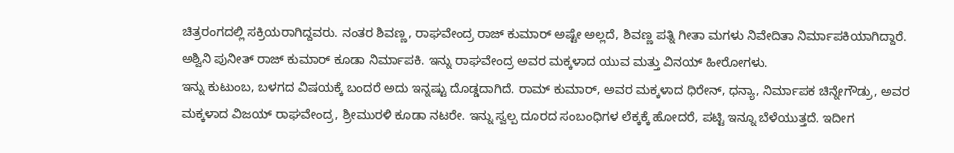ಚಿತ್ರರಂಗದಲ್ಲಿ ಸಕ್ರಿಯರಾಗಿದ್ದವರು. ನಂತರ ಶಿವಣ್ಣ, ರಾಘವೇಂದ್ರ ರಾಜ್ ಕುಮಾರ್ ಅಷ್ಟೇ ಅಲ್ಲದೆ, ಶಿವಣ್ಣ ಪತ್ನಿ ಗೀತಾ ಮಗಳು ನಿವೇದಿತಾ ನಿರ್ಮಾಪಕಿಯಾಗಿದ್ದಾರೆ. ಅಶ್ವಿನಿ ಪುನೀತ್ ರಾಜ್ ಕುಮಾರ್ ಕೂಡಾ ನಿರ್ಮಾಪಕಿ. ಇನ್ನು ರಾಘವೇಂದ್ರ ಅವರ ಮಕ್ಕಳಾದ ಯುವ ಮತ್ತು ವಿನಯ್ ಹೀರೋಗಳು.
ಇನ್ನು ಕುಟುಂಬ, ಬಳಗದ ವಿಷಯಕ್ಕೆ ಬಂದರೆ ಅದು ಇನ್ನಷ್ಟು ದೊಡ್ಡದಾಗಿದೆ. ರಾಮ್ ಕುಮಾರ್, ಅವರ ಮಕ್ಕಳಾದ ಧಿರೇನ್, ಧನ್ಯಾ, ನಿರ್ಮಾಪಕ ಚಿನ್ನೇಗೌಡ್ರು, ಅವರ ಮಕ್ಕಳಾದ ವಿಜಯ್ ರಾಘವೇಂದ್ರ, ಶ್ರೀಮುರಳಿ ಕೂಡಾ ನಟರೇ. ಇನ್ನು ಸ್ವಲ್ಪ ದೂರದ ಸಂಬಂಧಿಗಳ ಲೆಕ್ಕಕ್ಕೆ ಹೋದರೆ, ಪಟ್ಟಿ ಇನ್ನೂ ಬೆಳೆಯುತ್ತದೆ. ಇದೀಗ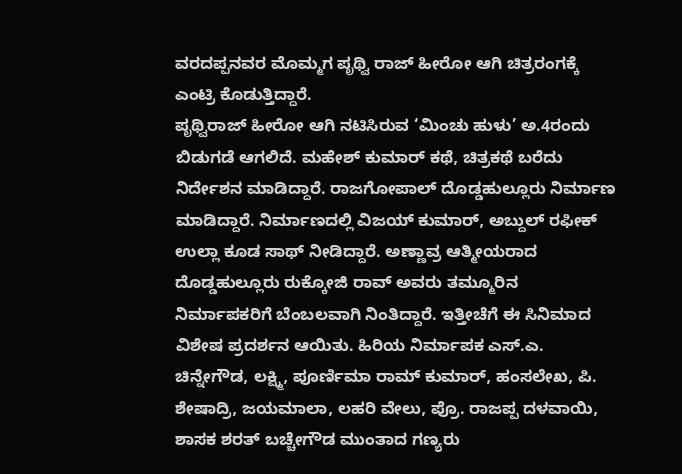ವರದಪ್ಪನವರ ಮೊಮ್ಮಗ ಪೃಥ್ವಿ ರಾಜ್ ಹೀರೋ ಆಗಿ ಚಿತ್ರರಂಗಕ್ಕೆ ಎಂಟ್ರಿ ಕೊಡುತ್ತಿದ್ದಾರೆ.
ಪೃಥ್ವಿರಾಜ್ ಹೀರೋ ಆಗಿ ನಟಿಸಿರುವ ‘ಮಿಂಚು ಹುಳು’ ಅ.4ರಂದು ಬಿಡುಗಡೆ ಆಗಲಿದೆ. ಮಹೇಶ್ ಕುಮಾರ್ ಕಥೆ, ಚಿತ್ರಕಥೆ ಬರೆದು ನಿರ್ದೇಶನ ಮಾಡಿದ್ದಾರೆ. ರಾಜಗೋಪಾಲ್ ದೊಡ್ಡಹುಲ್ಲೂರು ನಿರ್ಮಾಣ ಮಾಡಿದ್ದಾರೆ. ನಿರ್ಮಾಣದಲ್ಲಿ ವಿಜಯ್ ಕುಮಾರ್, ಅಬ್ದುಲ್ ರಫೀಕ್ ಉಲ್ಲಾ ಕೂಡ ಸಾಥ್ ನೀಡಿದ್ದಾರೆ. ಅಣ್ಣಾವ್ರ ಆತ್ಮೀಯರಾದ ದೊಡ್ಡಹುಲ್ಲೂರು ರುಕ್ಕೋಜಿ ರಾವ್ ಅವರು ತಮ್ಮೂರಿನ ನಿರ್ಮಾಪಕರಿಗೆ ಬೆಂಬಲವಾಗಿ ನಿಂತಿದ್ದಾರೆ. ಇತ್ತೀಚೆಗೆ ಈ ಸಿನಿಮಾದ ವಿಶೇಷ ಪ್ರದರ್ಶನ ಆಯಿತು. ಹಿರಿಯ ನಿರ್ಮಾಪಕ ಎಸ್.ಎ. ಚಿನ್ನೇಗೌಡ, ಲಕ್ಷ್ಮಿ, ಪೂರ್ಣಿಮಾ ರಾಮ್ ಕುಮಾರ್, ಹಂಸಲೇಖ, ಪಿ. ಶೇಷಾದ್ರಿ, ಜಯಮಾಲಾ, ಲಹರಿ ವೇಲು, ಪ್ರೊ. ರಾಜಪ್ಪ ದಳವಾಯಿ, ಶಾಸಕ ಶರತ್ ಬಚ್ಚೇಗೌಡ ಮುಂತಾದ ಗಣ್ಯರು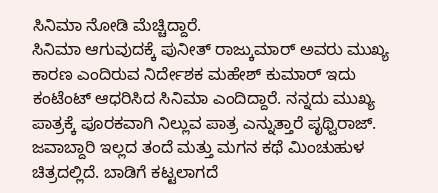ಸಿನಿಮಾ ನೋಡಿ ಮೆಚ್ಚಿದ್ದಾರೆ.
ಸಿನಿಮಾ ಆಗುವುದಕ್ಕೆ ಪುನೀತ್ ರಾಜ್ಕುಮಾರ್ ಅವರು ಮುಖ್ಯ ಕಾರಣ ಎಂದಿರುವ ನಿರ್ದೇಶಕ ಮಹೇಶ್ ಕುಮಾರ್ ಇದು ಕಂಟೆಂಟ್ ಆಧರಿಸಿದ ಸಿನಿಮಾ ಎಂದಿದ್ದಾರೆ. ನನ್ನದು ಮುಖ್ಯ ಪಾತ್ರಕ್ಕೆ ಪೂರಕವಾಗಿ ನಿಲ್ಲುವ ಪಾತ್ರ ಎನ್ನುತ್ತಾರೆ ಪೃಥ್ವಿರಾಜ್.
ಜವಾಬ್ದಾರಿ ಇಲ್ಲದ ತಂದೆ ಮತ್ತು ಮಗನ ಕಥೆ ಮಿಂಚುಹುಳ ಚಿತ್ರದಲ್ಲಿದೆ. ಬಾಡಿಗೆ ಕಟ್ಟಲಾಗದೆ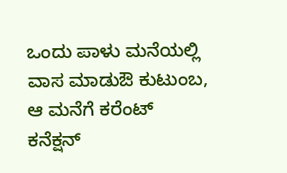ಒಂದು ಪಾಳು ಮನೆಯಲ್ಲಿ ವಾಸ ಮಾಡುಔ ಕುಟುಂಬ, ಆ ಮನೆಗೆ ಕರೆಂಟ್ ಕನೆಕ್ಷನ್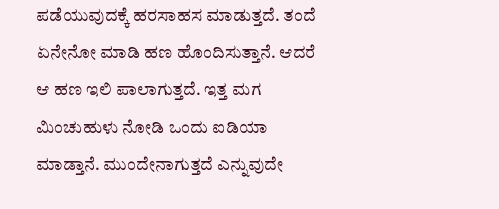ಪಡೆಯುವುದಕ್ಕೆ ಹರಸಾಹಸ ಮಾಡುತ್ತದೆ. ತಂದೆ ಏನೇನೋ ಮಾಡಿ ಹಣ ಹೊಂದಿಸುತ್ತಾನೆ. ಆದರೆ ಆ ಹಣ ಇಲಿ ಪಾಲಾಗುತ್ತದೆ. ಇತ್ತ ಮಗ ಮಿಂಚುಹುಳು ನೋಡಿ ಒಂದು ಐಡಿಯಾ ಮಾಡ್ತಾನೆ. ಮುಂದೇನಾಗುತ್ತದೆ ಎನ್ನುವುದೇ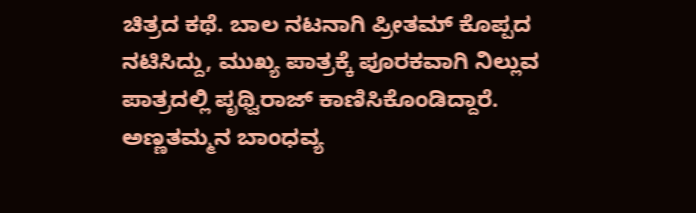ಚಿತ್ರದ ಕಥೆ. ಬಾಲ ನಟನಾಗಿ ಪ್ರೀತಮ್ ಕೊಪ್ಪದ ನಟಿಸಿದ್ದು, ಮುಖ್ಯ ಪಾತ್ರಕ್ಕೆ ಪೂರಕವಾಗಿ ನಿಲ್ಲುವ ಪಾತ್ರದಲ್ಲಿ ಪೃಥ್ವಿರಾಜ್ ಕಾಣಿಸಿಕೊಂಡಿದ್ದಾರೆ.
ಅಣ್ಣತಮ್ಮನ ಬಾಂಧವ್ಯ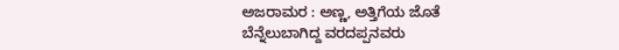ಅಜರಾಮರ : ಅಣ್ಣ, ಅತ್ತಿಗೆಯ ಜೊತೆ ಬೆನ್ನೆಲುಬಾಗಿದ್ದ ವರದಪ್ಪನವರು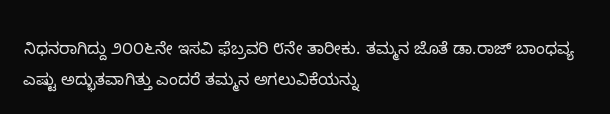ನಿಧನರಾಗಿದ್ದು ೨೦೦೬ನೇ ಇಸವಿ ಫೆಬ್ರವರಿ ೮ನೇ ತಾರೀಕು. ತಮ್ಮನ ಜೊತೆ ಡಾ.ರಾಜ್ ಬಾಂಧವ್ಯ ಎಷ್ಟು ಅದ್ಭುತವಾಗಿತ್ತು ಎಂದರೆ ತಮ್ಮನ ಅಗಲುವಿಕೆಯನ್ನು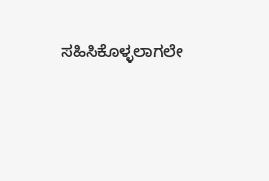ಸಹಿಸಿಕೊಳ್ಳಲಾಗಲೇ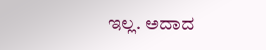ಇಲ್ಲ. ಅದಾದ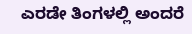ಎರಡೇ ತಿಂಗಳಲ್ಲಿ ಅಂದರೆ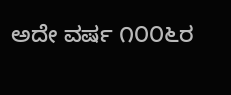ಅದೇ ವರ್ಷ ೧೦೦೬ರ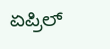ಏಪ್ರಿಲ್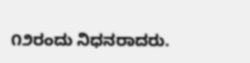೧೨ರಂದು ನಿಧನರಾದರು.